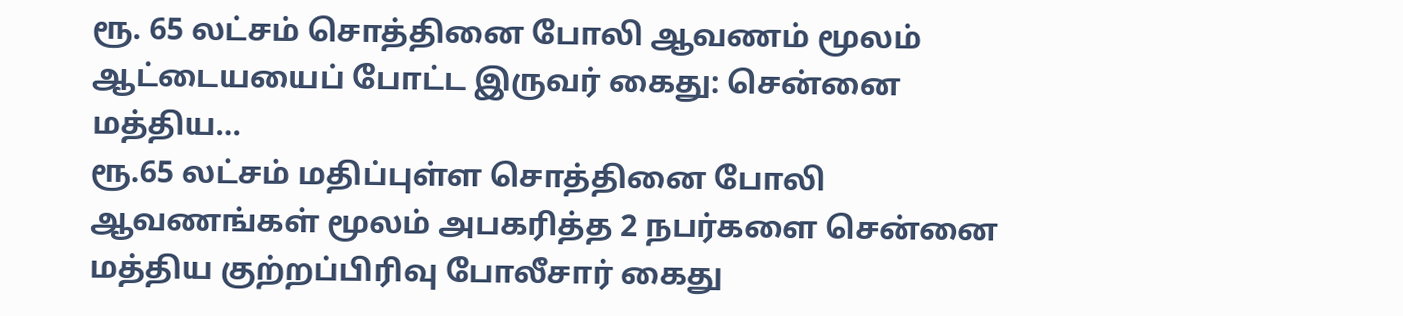ரூ. 65 லட்சம் சொத்தினை போலி ஆவணம் மூலம் ஆட்டையயைப் போட்ட இருவர் கைது: சென்னை மத்திய…
ரூ.65 லட்சம் மதிப்புள்ள சொத்தினை போலி ஆவணங்கள் மூலம் அபகரித்த 2 நபர்களை சென்னை மத்திய குற்றப்பிரிவு போலீசார் கைது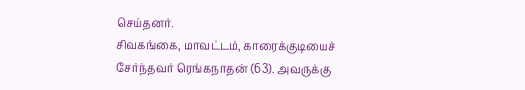செய்தனர்.
சிவகங்கை, மாவட்டம், காரைக்குடியைச் சேர்ந்தவர் ரெங்கநாதன் (63). அவருக்கு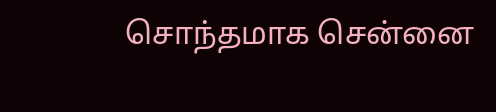சொந்தமாக சென்னை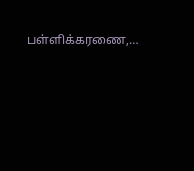பள்ளிக்கரணை,…